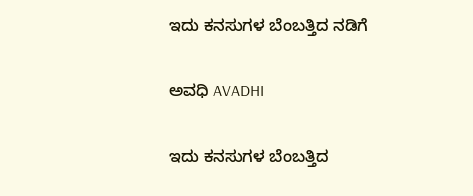ಇದು ಕನಸುಗಳ ಬೆಂಬತ್ತಿದ ನಡಿಗೆ‍

ಅವಧಿ AVADHI

ಇದು ಕನಸುಗಳ ಬೆಂಬತ್ತಿದ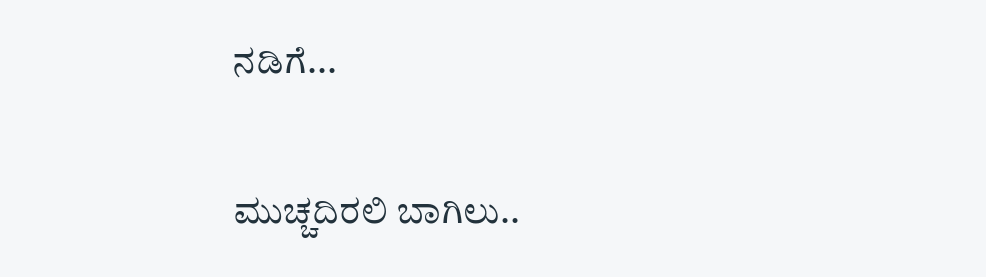ನಡಿಗೆ...

ಮುಚ್ಚದಿರಲಿ ಬಾಗಿಲು..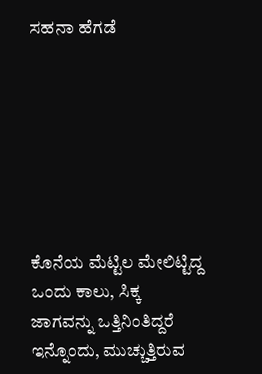ಸಹನಾ ಹೆಗಡೆ







ಕೊನೆಯ ಮೆಟ್ಟಿಲ ಮೇಲಿಟ್ಟಿದ್ದ ಒಂದು ಕಾಲು, ಸಿಕ್ಕ ಜಾಗವನ್ನು ಒತ್ತಿನಿಂತಿದ್ದರೆ ಇನ್ನೊಂದು, ಮುಚ್ಚುತ್ತಿರುವ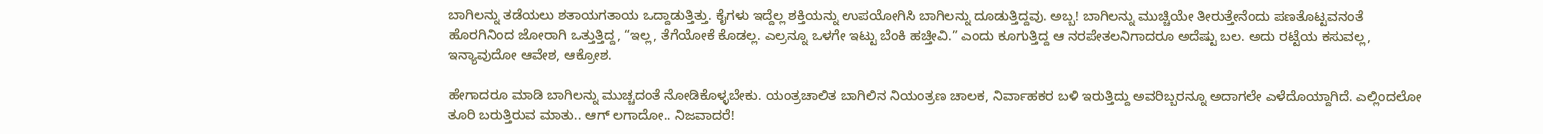ಬಾಗಿಲನ್ನು ತಡೆಯಲು ಶತಾಯಗತಾಯ ಒದ್ದಾಡುತ್ತಿತ್ತು. ಕೈಗಳು ಇದ್ದೆಲ್ಲ ಶಕ್ತಿಯನ್ನು ಉಪಯೋಗಿಸಿ ಬಾಗಿಲನ್ನು ದೂಡುತ್ತಿದ್ದವು. ಅಬ್ಬ! ಬಾಗಿಲನ್ನು ಮುಚ್ಚಿಯೇ ತೀರುತ್ತೇನೆಂದು ಪಣತೊಟ್ಟವನಂತೆ ಹೊರಗಿನಿಂದ ಜೋರಾಗಿ ಒತ್ತುತ್ತಿದ್ದ, “ಇಲ್ಲ, ತೆಗೆಯೋಕೆ ಕೊಡಲ್ಲ. ಎಲ್ರನ್ನೂ ಒಳಗೇ ಇಟ್ಟು ಬೆಂಕಿ ಹಚ್ತೀವಿ.” ಎಂದು ಕೂಗುತ್ತಿದ್ದ ಆ ನರಪೇತಲನಿಗಾದರೂ ಅದೆಷ್ಟು ಬಲ. ಅದು ರಟ್ಟೆಯ ಕಸುವಲ್ಲ, ಇನ್ಯಾವುದೋ ಆವೇಶ, ಆಕ್ರೋಶ.

ಹೇಗಾದರೂ ಮಾಡಿ ಬಾಗಿಲನ್ನು ಮುಚ್ಚದಂತೆ ನೋಡಿಕೊಳ್ಳಬೇಕು. ಯಂತ್ರಚಾಲಿತ ಬಾಗಿಲಿನ ನಿಯಂತ್ರಣ ಚಾಲಕ, ನಿರ್ವಾಹಕರ ಬಳಿ ಇರುತ್ತಿದ್ದು ಅವರಿಬ್ಬರನ್ನೂ ಅದಾಗಲೇ ಎಳೆದೊಯ್ದಾಗಿದೆ. ಎಲ್ಲಿಂದಲೋ ತೂರಿ ಬರುತ್ತಿರುವ ಮಾತು.. ಆಗ್ ಲಗಾದೋ.. ನಿಜವಾದರೆ!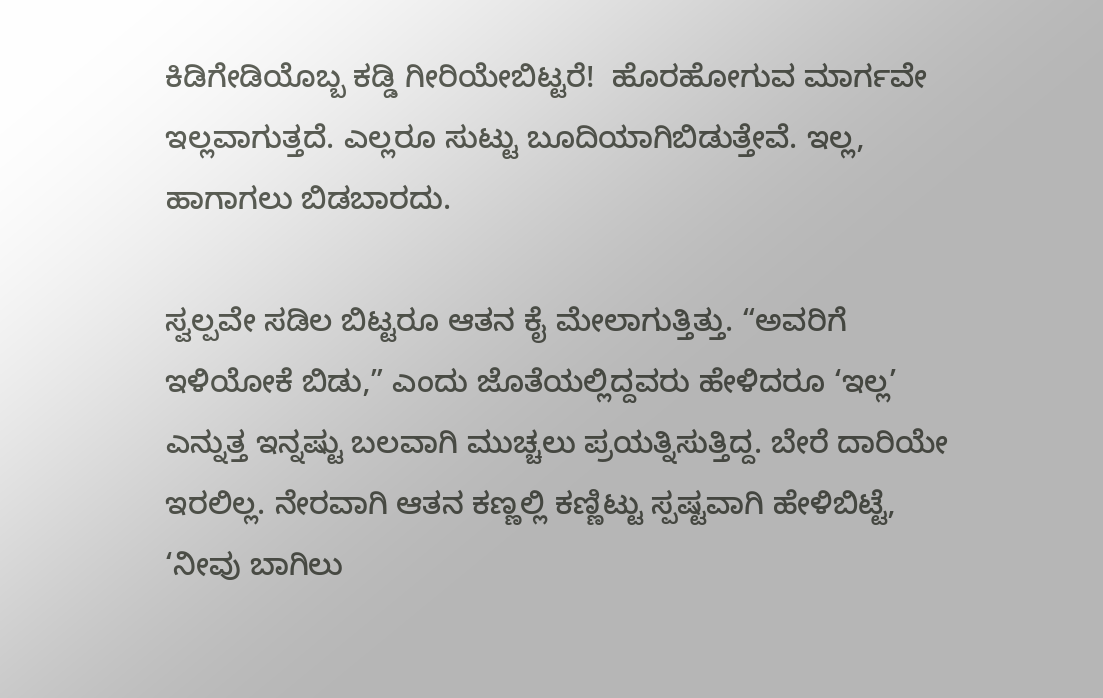ಕಿಡಿಗೇಡಿಯೊಬ್ಬ ಕಡ್ಡಿ ಗೀರಿಯೇಬಿಟ್ಟರೆ!  ಹೊರಹೋಗುವ ಮಾರ್ಗವೇ ಇಲ್ಲವಾಗುತ್ತದೆ. ಎಲ್ಲರೂ ಸುಟ್ಟು ಬೂದಿಯಾಗಿಬಿಡುತ್ತೇವೆ. ಇಲ್ಲ, ಹಾಗಾಗಲು ಬಿಡಬಾರದು.

ಸ್ವಲ್ಪವೇ ಸಡಿಲ ಬಿಟ್ಟರೂ ಆತನ ಕೈ ಮೇಲಾಗುತ್ತಿತ್ತು. “ಅವರಿಗೆ ಇಳಿಯೋಕೆ ಬಿಡು,” ಎಂದು ಜೊತೆಯಲ್ಲಿದ್ದವರು ಹೇಳಿದರೂ ‘ಇಲ್ಲ’ ಎನ್ನುತ್ತ ಇನ್ನಷ್ಟು ಬಲವಾಗಿ ಮುಚ್ಚಲು ಪ್ರಯತ್ನಿಸುತ್ತಿದ್ದ. ಬೇರೆ ದಾರಿಯೇ ಇರಲಿಲ್ಲ. ನೇರವಾಗಿ ಆತನ ಕಣ್ಣಲ್ಲಿ ಕಣ್ಣಿಟ್ಟು ಸ್ಪಷ್ಟವಾಗಿ ಹೇಳಿಬಿಟ್ಟೆ, ‘ನೀವು ಬಾಗಿಲು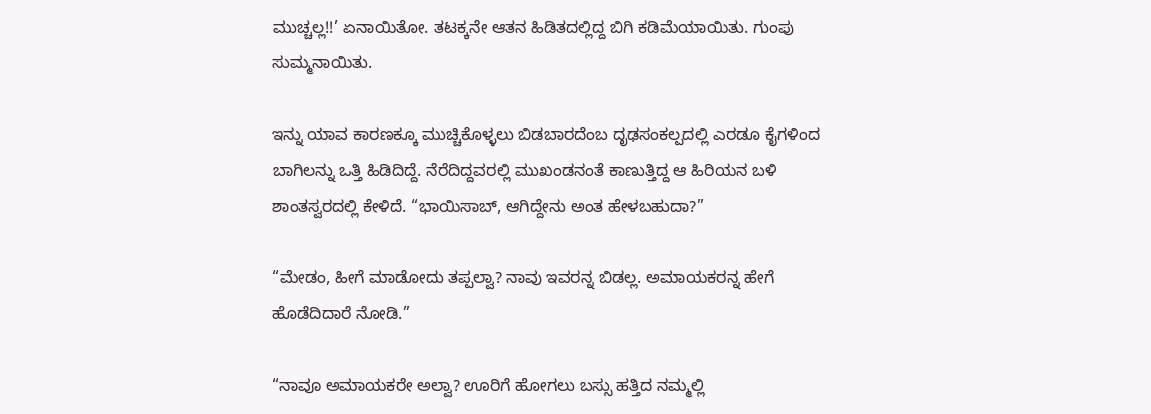ಮುಚ್ಚಲ್ಲ!!’ ಏನಾಯಿತೋ. ತಟಕ್ಕನೇ ಆತನ ಹಿಡಿತದಲ್ಲಿದ್ದ ಬಿಗಿ ಕಡಿಮೆಯಾಯಿತು. ಗುಂಪು ಸುಮ್ಮನಾಯಿತು.

ಇನ್ನು ಯಾವ ಕಾರಣಕ್ಕೂ ಮುಚ್ಚಿಕೊಳ್ಳಲು ಬಿಡಬಾರದೆಂಬ ದೃಢಸಂಕಲ್ಪದಲ್ಲಿ ಎರಡೂ ಕೈಗಳಿಂದ ಬಾಗಿಲನ್ನು ಒತ್ತಿ ಹಿಡಿದಿದ್ದೆ. ನೆರೆದಿದ್ದವರಲ್ಲಿ ಮುಖಂಡನಂತೆ ಕಾಣುತ್ತಿದ್ದ ಆ ಹಿರಿಯನ ಬಳಿ ಶಾಂತಸ್ವರದಲ್ಲಿ ಕೇಳಿದೆ. “ಭಾಯಿಸಾಬ್‌, ಆಗಿದ್ದೇನು ಅಂತ ಹೇಳಬಹುದಾ?”

“ಮೇಡಂ, ಹೀಗೆ ಮಾಡೋದು ತಪ್ಪಲ್ವಾ? ನಾವು ಇವರನ್ನ ಬಿಡಲ್ಲ. ಅಮಾಯಕರನ್ನ ಹೇಗೆ ಹೊಡೆದಿದಾರೆ ನೋಡಿ.”

“ನಾವೂ ಅಮಾಯಕರೇ ಅಲ್ವಾ? ಊರಿಗೆ ಹೋಗಲು ಬಸ್ಸು ಹತ್ತಿದ ನಮ್ಮಲ್ಲಿ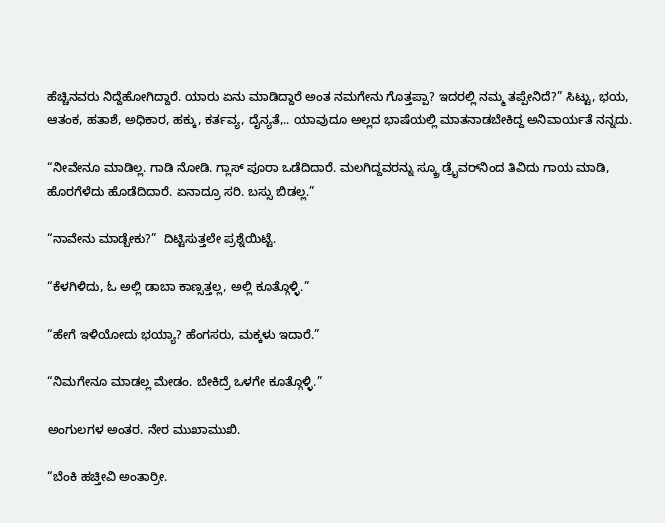ಹೆಚ್ಚಿನವರು ನಿದ್ದೆಹೋಗಿದ್ದಾರೆ. ಯಾರು ಏನು ಮಾಡಿದ್ದಾರೆ ಅಂತ ನಮಗೇನು ಗೊತ್ತಪ್ಪಾ? ಇದರಲ್ಲಿ ನಮ್ಮ ತಪ್ಪೇನಿದೆ?” ಸಿಟ್ಟು, ಭಯ, ಆತಂಕ, ಹತಾಶೆ, ಅಧಿಕಾರ, ಹಕ್ಕು, ಕರ್ತವ್ಯ, ದೈನ್ಯತೆ,.. ಯಾವುದೂ ಅಲ್ಲದ ಭಾಷೆಯಲ್ಲಿ ಮಾತನಾಡಬೇಕಿದ್ದ ಅನಿವಾರ್ಯತೆ ನನ್ನದು.

“ನೀವೇನೂ ಮಾಡಿಲ್ಲ. ಗಾಡಿ ನೋಡಿ. ಗ್ಲಾಸ್‌ ಪೂರಾ ಒಡೆದಿದಾರೆ. ಮಲಗಿದ್ದವರನ್ನು ಸ್ಕ್ರೂ ಡ್ರೈವರ್‌ನಿಂದ ತಿವಿದು ಗಾಯ ಮಾಡಿ, ಹೊರಗೆಳೆದು ಹೊಡೆದಿದಾರೆ. ಏನಾದ್ರೂ ಸರಿ. ಬಸ್ಸು ಬಿಡಲ್ಲ.”

“ನಾವೇನು ಮಾಡ್ಬೇಕು?”  ದಿಟ್ಟಿಸುತ್ತಲೇ ಪ್ರಶ್ನೆಯಿಟ್ಟೆ.

“ಕೆಳಗಿಳಿದು, ಓ ಅಲ್ಲಿ ಡಾಬಾ ಕಾಣ್ಸತ್ತಲ್ಲ, ಅಲ್ಲಿ ಕೂತ್ಗೊಳ್ಳಿ.”

“ಹೇಗೆ ಇಳಿಯೋದು ಭಯ್ಯಾ? ಹೆಂಗಸರು, ಮಕ್ಕಳು ಇದಾರೆ.”

“ನಿಮಗೇನೂ ಮಾಡಲ್ಲ ಮೇಡಂ. ಬೇಕಿದ್ರೆ ಒಳಗೇ ಕೂತ್ಗೊಳ್ಳಿ.”

ಅಂಗುಲಗಳ ಅಂತರ. ನೇರ ಮುಖಾಮುಖಿ.

“ಬೆಂಕಿ ಹಚ್ತೀವಿ ಅಂತಾರ್ರೀ.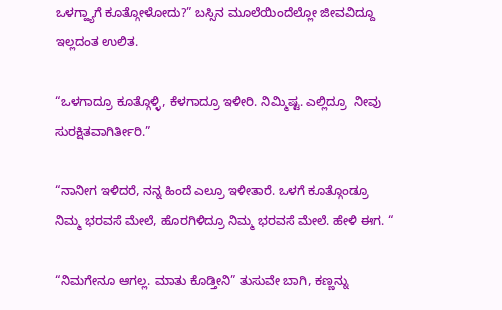ಒಳಗ್ಹ್ಯಾಗೆ ಕೂತ್ಗೋಳೋದು?” ಬಸ್ಸಿನ ಮೂಲೆಯಿಂದೆಲ್ಲೋ ಜೀವವಿದ್ದೂ ಇಲ್ಲದಂತ ಉಲಿತ.

“ಒಳಗಾದ್ರೂ ಕೂತ್ಗೊಳ್ಳಿ, ಕೆಳಗಾದ್ರೂ ಇಳೀರಿ. ನಿಮ್ಮಿಷ್ಟ. ಎಲ್ಲಿದ್ರೂ  ನೀವು ಸುರಕ್ಷಿತವಾಗಿರ್ತೀರಿ.”

“ನಾನೀಗ ಇಳಿದರೆ, ನನ್ನ ಹಿಂದೆ ಎಲ್ರೂ ಇಳೀತಾರೆ. ಒಳಗೆ ಕೂತ್ಗೊಂಡ್ರೂ ನಿಮ್ಮ ಭರವಸೆ ಮೇಲೆ, ಹೊರಗಿಳಿದ್ರೂ ನಿಮ್ಮ ಭರವಸೆ ಮೇಲೆ. ಹೇಳಿ ಈಗ. “

“ನಿಮಗೇನೂ ಆಗಲ್ಲ. ಮಾತು ಕೊಡ್ತೀನಿ” ತುಸುವೇ ಬಾಗಿ, ಕಣ್ಣನ್ನು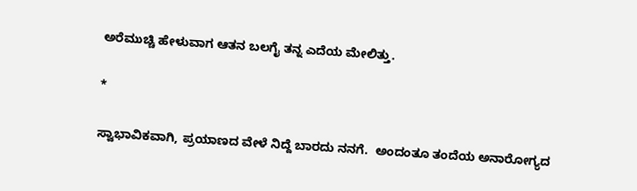ಅರೆಮುಚ್ಚಿ ಹೇಳುವಾಗ ಆತನ ಬಲಗೈ ತನ್ನ ಎದೆಯ ಮೇಲಿತ್ತು.

*

ಸ್ವಾಭಾವಿಕವಾಗಿ, ಪ್ರಯಾಣದ ವೇಳೆ ನಿದ್ದೆ ಬಾರದು ನನಗೆ.  ಅಂದಂತೂ ತಂದೆಯ ಅನಾರೋಗ್ಯದ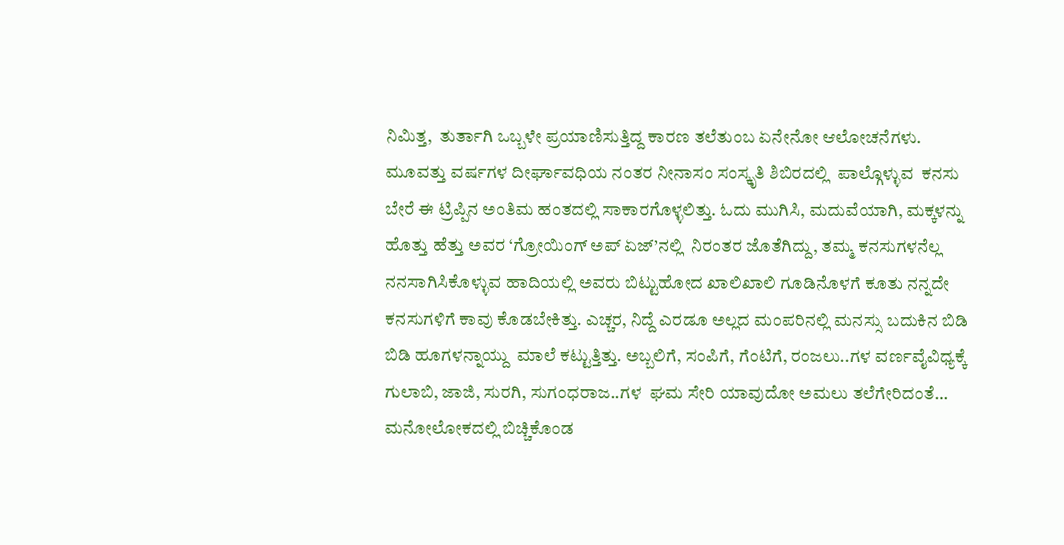ನಿಮಿತ್ತ,  ತುರ್ತಾಗಿ ಒಬ್ಬಳೇ ಪ್ರಯಾಣಿಸುತ್ತಿದ್ದ ಕಾರಣ ತಲೆತುಂಬ ಏನೇನೋ ಆಲೋಚನೆಗಳು. ಮೂವತ್ತು ವರ್ಷಗಳ ದೀರ್ಘಾವಧಿಯ ನಂತರ ನೀನಾಸಂ ಸಂಸ್ಕೃತಿ ಶಿಬಿರದಲ್ಲಿ  ಪಾಲ್ಗೊಳ್ಳುವ  ಕನಸು ಬೇರೆ ಈ ಟ್ರಿಪ್ಪಿನ ಅಂತಿಮ ಹಂತದಲ್ಲಿ ಸಾಕಾರಗೊಳ್ಳಲಿತ್ತು. ಓದು ಮುಗಿಸಿ, ಮದುವೆಯಾಗಿ, ಮಕ್ಕಳನ್ನು ಹೊತ್ತು ಹೆತ್ತು ಅವರ ‘ಗ್ರೋಯಿಂಗ್‌ ಅಪ್‌ ಏಜ್‌’ನಲ್ಲಿ  ನಿರಂತರ ಜೊತೆಗಿದ್ದು, ತಮ್ಮ ಕನಸುಗಳನೆಲ್ಲ ನನಸಾಗಿಸಿಕೊಳ್ಳುವ ಹಾದಿಯಲ್ಲಿ ಅವರು ಬಿಟ್ಟುಹೋದ ಖಾಲಿಖಾಲಿ ಗೂಡಿನೊಳಗೆ ಕೂತು ನನ್ನದೇ ಕನಸುಗಳಿಗೆ ಕಾವು ಕೊಡಬೇಕಿತ್ತು. ಎಚ್ಚರ, ನಿದ್ದೆ ಎರಡೂ ಅಲ್ಲದ ಮಂಪರಿನಲ್ಲಿ ಮನಸ್ಸು ಬದುಕಿನ ಬಿಡಿ ಬಿಡಿ ಹೂಗಳನ್ನಾಯ್ದು  ಮಾಲೆ ಕಟ್ಟುತ್ತಿತ್ತು. ಅಬ್ಬಲಿಗೆ, ಸಂಪಿಗೆ, ಗೆಂಟಿಗೆ, ರಂಜಲು..ಗಳ ವರ್ಣವೈವಿಧ್ಯಕ್ಕೆ ಗುಲಾಬಿ, ಜಾಜಿ, ಸುರಗಿ, ಸುಗಂಧರಾಜ..ಗಳ  ಘಮ ಸೇರಿ ಯಾವುದೋ ಅಮಲು ತಲೆಗೇರಿದಂತೆ… ಮನೋಲೋಕದಲ್ಲಿ ಬಿಚ್ಚಿಕೊಂಡ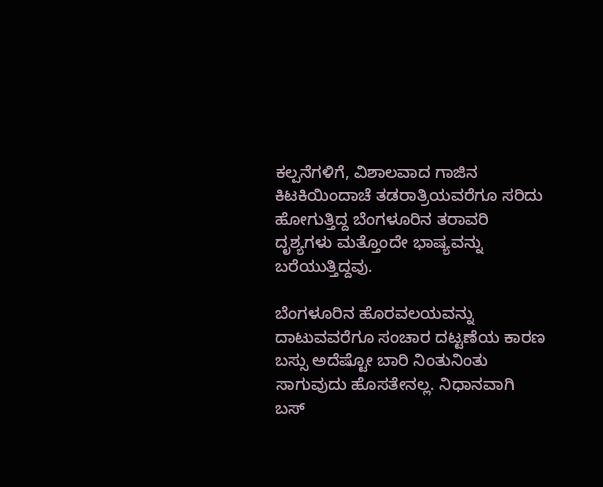ಕಲ್ಪನೆಗಳಿಗೆ, ವಿಶಾಲವಾದ ಗಾಜಿನ ಕಿಟಕಿಯಿಂದಾಚೆ ತಡರಾತ್ರಿಯವರೆಗೂ ಸರಿದು ಹೋಗುತ್ತಿದ್ದ ಬೆಂಗಳೂರಿನ ತರಾವರಿ ದೃಶ್ಯಗಳು ಮತ್ತೊಂದೇ ಭಾಷ್ಯವನ್ನು ಬರೆಯುತ್ತಿದ್ದವು.

ಬೆಂಗಳೂರಿನ ಹೊರವಲಯವನ್ನು ದಾಟುವವರೆಗೂ ಸಂಚಾರ ದಟ್ಟಣೆಯ ಕಾರಣ ಬಸ್ಸು ಅದೆಷ್ಟೋ ಬಾರಿ ನಿಂತುನಿಂತು ಸಾಗುವುದು ಹೊಸತೇನಲ್ಲ. ನಿಧಾನವಾಗಿ ಬಸ್‌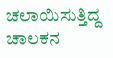ಚಲಾಯಿಸುತ್ತಿದ್ದ ಚಾಲಕನ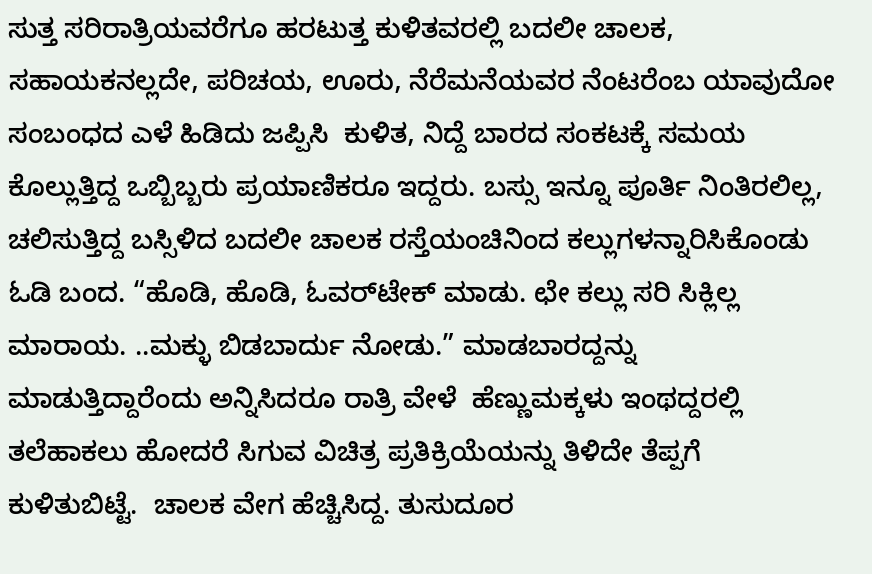ಸುತ್ತ ಸರಿರಾತ್ರಿಯವರೆಗೂ ಹರಟುತ್ತ ಕುಳಿತವರಲ್ಲಿ ಬದಲೀ ಚಾಲಕ, ಸಹಾಯಕನಲ್ಲದೇ, ಪರಿಚಯ, ಊರು, ನೆರೆಮನೆಯವರ ನೆಂಟರೆಂಬ ಯಾವುದೋ ಸಂಬಂಧದ ಎಳೆ ಹಿಡಿದು ಜಪ್ಪಿಸಿ  ಕುಳಿತ, ನಿದ್ದೆ ಬಾರದ ಸಂಕಟಕ್ಕೆ ಸಮಯ ಕೊಲ್ಲುತ್ತಿದ್ದ ಒಬ್ಬಿಬ್ಬರು ಪ್ರಯಾಣಿಕರೂ ಇದ್ದರು. ಬಸ್ಸು ಇನ್ನೂ ಪೂರ್ತಿ ನಿಂತಿರಲಿಲ್ಲ, ಚಲಿಸುತ್ತಿದ್ದ ಬಸ್ಸಿಳಿದ ಬದಲೀ ಚಾಲಕ ರಸ್ತೆಯಂಚಿನಿಂದ ಕಲ್ಲುಗಳನ್ನಾರಿಸಿಕೊಂಡು ಓಡಿ ಬಂದ. “ಹೊಡಿ, ಹೊಡಿ, ಓವರ್‌ಟೇಕ್‌ ಮಾಡು. ಛೇ ಕಲ್ಲು ಸರಿ ಸಿಕ್ಲಿಲ್ಲ ಮಾರಾಯ. ..ಮಕ್ಳು ಬಿಡಬಾರ್ದು ನೋಡು.” ಮಾಡಬಾರದ್ದನ್ನು ಮಾಡುತ್ತಿದ್ದಾರೆಂದು ಅನ್ನಿಸಿದರೂ ರಾತ್ರಿ ವೇಳೆ  ಹೆಣ್ಣುಮಕ್ಕಳು ಇಂಥದ್ದರಲ್ಲಿ ತಲೆಹಾಕಲು ಹೋದರೆ ಸಿಗುವ ವಿಚಿತ್ರ ಪ್ರತಿಕ್ರಿಯೆಯನ್ನು ತಿಳಿದೇ ತೆಪ್ಪಗೆ ಕುಳಿತುಬಿಟ್ಟೆ.  ಚಾಲಕ ವೇಗ ಹೆಚ್ಚಿಸಿದ್ದ. ತುಸುದೂರ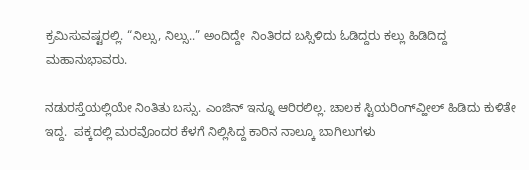ಕ್ರಮಿಸುವಷ್ಟರಲ್ಲಿ. “ನಿಲ್ಸು, ನಿಲ್ಸು..” ಅಂದಿದ್ದೇ  ನಿಂತಿರದ ಬಸ್ಸಿಳಿದು ಓಡಿದ್ದರು ಕಲ್ಲು ಹಿಡಿದಿದ್ದ ಮಹಾನುಭಾವರು.

ನಡುರಸ್ತೆಯಲ್ಲಿಯೇ ನಿಂತಿತು ಬಸ್ಸು. ಎಂಜಿನ್‌ ಇನ್ನೂ ಆರಿರಲಿಲ್ಲ. ಚಾಲಕ ಸ್ಟಿಯರಿಂಗ್‌ವ್ಹೀಲ್‌ ಹಿಡಿದು ಕುಳಿತೇ ಇದ್ದ.  ಪಕ್ಕದಲ್ಲಿ ಮರವೊಂದರ ಕೆಳಗೆ ನಿಲ್ಲಿಸಿದ್ದ ಕಾರಿನ ನಾಲ್ಕೂ ಬಾಗಿಲುಗಳು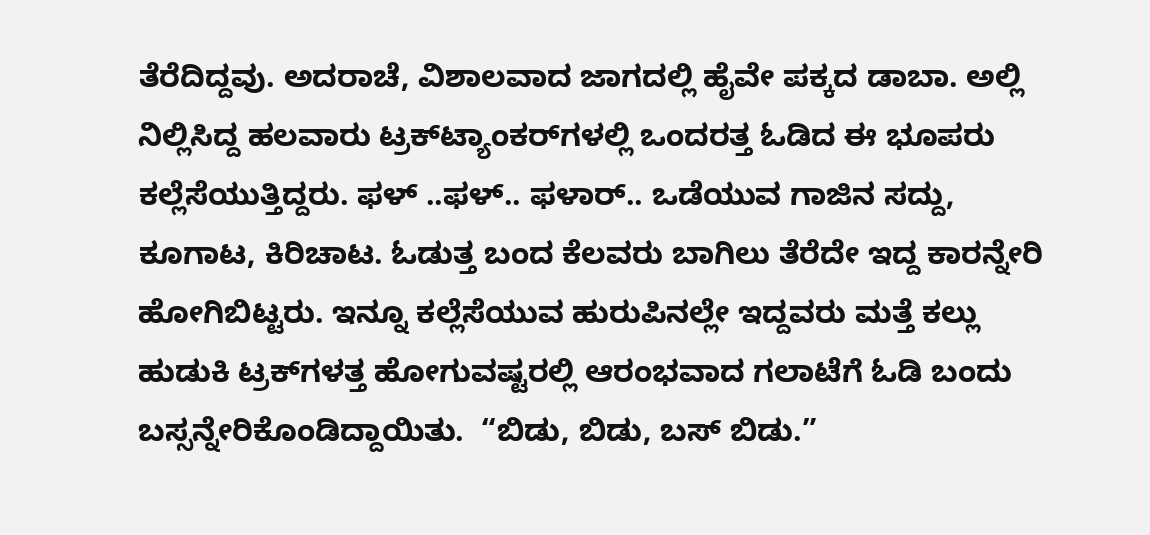ತೆರೆದಿದ್ದವು. ಅದರಾಚೆ, ವಿಶಾಲವಾದ ಜಾಗದಲ್ಲಿ ಹೈವೇ ಪಕ್ಕದ ಡಾಬಾ. ಅಲ್ಲಿ ನಿಲ್ಲಿಸಿದ್ದ ಹಲವಾರು ಟ್ರಕ್‌ಟ್ಯಾಂಕರ್‌ಗಳಲ್ಲಿ ಒಂದರತ್ತ ಓಡಿದ ಈ ಭೂಪರು ಕಲ್ಲೆಸೆಯುತ್ತಿದ್ದರು. ಫಳ್‌ ..ಫಳ್.. ಫಳಾರ್.. ಒಡೆಯುವ ಗಾಜಿನ ಸದ್ದು, ಕೂಗಾಟ, ಕಿರಿಚಾಟ. ಓಡುತ್ತ ಬಂದ ಕೆಲವರು ಬಾಗಿಲು ತೆರೆದೇ ಇದ್ದ ಕಾರನ್ನೇರಿ ಹೋಗಿಬಿಟ್ಟರು. ಇನ್ನೂ ಕಲ್ಲೆಸೆಯುವ ಹುರುಪಿನಲ್ಲೇ ಇದ್ದವರು ಮತ್ತೆ ಕಲ್ಲು ಹುಡುಕಿ ಟ್ರಕ್‌ಗಳತ್ತ ಹೋಗುವಷ್ಟರಲ್ಲಿ ಆರಂಭವಾದ ಗಲಾಟೆಗೆ ಓಡಿ ಬಂದು ಬಸ್ಸನ್ನೇರಿಕೊಂಡಿದ್ದಾಯಿತು.  “ಬಿಡು, ಬಿಡು, ಬಸ್‌ ಬಿಡು.”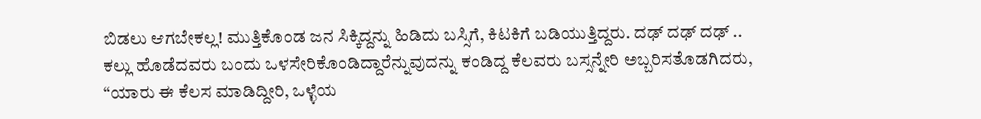ಬಿಡಲು ಆಗಬೇಕಲ್ಲ! ಮುತ್ತಿಕೊಂಡ ಜನ ಸಿಕ್ಕಿದ್ದನ್ನು ಹಿಡಿದು ಬಸ್ಸಿಗೆ, ಕಿಟಕಿಗೆ ಬಡಿಯುತ್ತಿದ್ದರು. ದಢ್‌ ದಢ್‌ ದಢ್‌ .. ಕಲ್ಲು ಹೊಡೆದವರು ಬಂದು ಒಳಸೇರಿಕೊಂಡಿದ್ದಾರೆನ್ನುವುದನ್ನು ಕಂಡಿದ್ದ ಕೆಲವರು ಬಸ್ಸನ್ನೇರಿ ಅಬ್ಬರಿಸತೊಡಗಿದರು, “ಯಾರು ಈ ಕೆಲಸ ಮಾಡಿದ್ದೀರಿ, ಒಳ್ಳೆಯ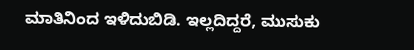ಮಾತಿನಿಂದ ಇಳಿದುಬಿಡಿ. ಇಲ್ಲದಿದ್ದರೆ, ಮುಸುಕು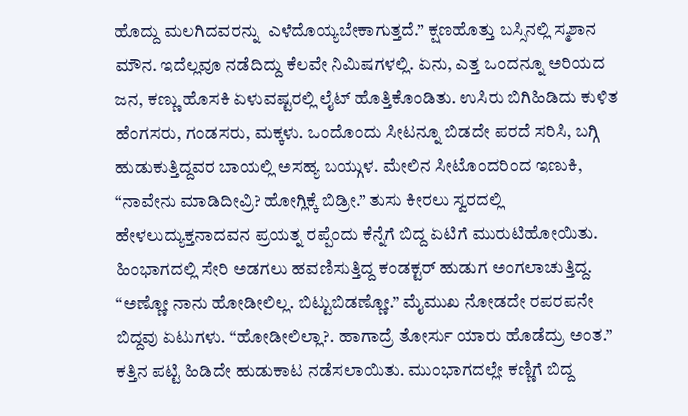ಹೊದ್ದು ಮಲಗಿದವರನ್ನು  ಎಳೆದೊಯ್ಯಬೇಕಾಗುತ್ತದೆ.” ಕ್ಷಣಹೊತ್ತು ಬಸ್ಸಿನಲ್ಲಿ ಸ್ಮಶಾನ ಮೌನ. ಇದೆಲ್ಲವೂ ನಡೆದಿದ್ದು ಕೆಲವೇ ನಿಮಿಷಗಳಲ್ಲಿ. ಏನು, ಎತ್ತ ಒಂದನ್ನೂ ಅರಿಯದ ಜನ, ಕಣ್ಣು ಹೊಸಕಿ ಏಳುವಷ್ಟರಲ್ಲಿ ಲೈಟ್‌ ಹೊತ್ತಿಕೊಂಡಿತು. ಉಸಿರು ಬಿಗಿಹಿಡಿದು ಕುಳಿತ ಹೆಂಗಸರು, ಗಂಡಸರು, ಮಕ್ಕಳು. ಒಂದೊಂದು ಸೀಟನ್ನೂ ಬಿಡದೇ ಪರದೆ ಸರಿಸಿ, ಬಗ್ಗಿ ಹುಡುಕುತ್ತಿದ್ದವರ ಬಾಯಲ್ಲಿ ಅಸಹ್ಯ ಬಯ್ಗುಳ. ಮೇಲಿನ ಸೀಟೊಂದರಿಂದ ಇಣುಕಿ, “ನಾವೇನು ಮಾಡಿದೀವ್ರಿ? ಹೋಗ್ಲಿಕ್ಕೆ ಬಿಡ್ರೀ.” ತುಸು ಕೀರಲು ಸ್ವರದಲ್ಲಿ ಹೇಳಲುದ್ಯುಕ್ತನಾದವನ ಪ್ರಯತ್ನ ರಪ್ಪೆಂದು ಕೆನ್ನೆಗೆ ಬಿದ್ದ ಏಟಿಗೆ ಮುರುಟಿಹೋಯಿತು. ಹಿಂಭಾಗದಲ್ಲಿ ಸೇರಿ ಅಡಗಲು ಹವಣಿಸುತ್ತಿದ್ದ ಕಂಡಕ್ಟರ್‌ ಹುಡುಗ ಅಂಗಲಾಚುತ್ತಿದ್ದ. “ಅಣ್ಣೋ ನಾನು ಹೋಡೀಲಿಲ್ಲ. ಬಿಟ್ಟುಬಿಡಣ್ಣೋ.” ಮೈಮುಖ ನೋಡದೇ ರಪರಪನೇ ಬಿದ್ದವು ಏಟುಗಳು. “ಹೋಡೀಲಿಲ್ಲಾ?. ಹಾಗಾದ್ರೆ ತೋರ್ಸು ಯಾರು ಹೊಡೆದ್ರು ಅಂತ.” ಕತ್ತಿನ ಪಟ್ಟಿ ಹಿಡಿದೇ ಹುಡುಕಾಟ ನಡೆಸಲಾಯಿತು. ಮುಂಭಾಗದಲ್ಲೇ ಕಣ್ಣಿಗೆ ಬಿದ್ದ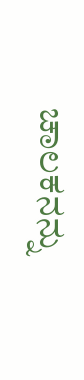ಚಾಲಕನನ್ನು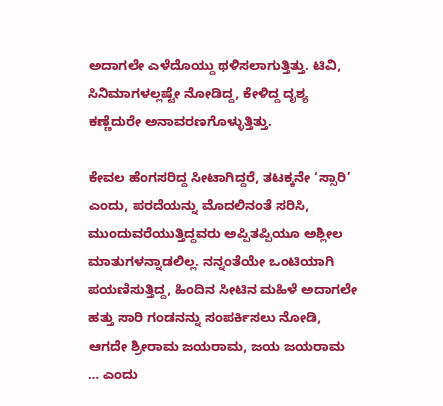ಅದಾಗಲೇ ಎಳೆದೊಯ್ದು ಥಳಿಸಲಾಗುತ್ತಿತ್ತು. ಟಿವಿ, ಸಿನಿಮಾಗಳಲ್ಲಷ್ಟೇ ನೋಡಿದ್ದ, ಕೇಳಿದ್ದ ದೃಶ್ಯ ಕಣ್ಣೆದುರೇ ಅನಾವರಣಗೊಳ್ಳುತ್ತಿತ್ತು.

ಕೇವಲ ಹೆಂಗಸರಿದ್ದ ಸೀಟಾಗಿದ್ದರೆ, ತಟಕ್ಕನೇ ‘ಸ್ಸಾರಿ’ ಎಂದು, ಪರದೆಯನ್ನು ಮೊದಲಿನಂತೆ ಸರಿಸಿ, ಮುಂದುವರೆಯುತ್ತಿದ್ದವರು ಅಪ್ಪಿತಪ್ಪಿಯೂ ಅಶ್ಲೀಲ ಮಾತುಗಳನ್ನಾಡಲಿಲ್ಲ. ನನ್ನಂತೆಯೇ ಒಂಟಿಯಾಗಿ ಪಯಣಿಸುತ್ತಿದ್ದ, ಹಿಂದಿನ ಸೀಟಿನ ಮಹಿಳೆ ಅದಾಗಲೇ ಹತ್ತು ಸಾರಿ ಗಂಡನನ್ನು ಸಂಪರ್ಕಿಸಲು ನೋಡಿ, ಆಗದೇ ಶ್ರೀರಾಮ ಜಯರಾಮ, ಜಯ ಜಯರಾಮ … ಎಂದು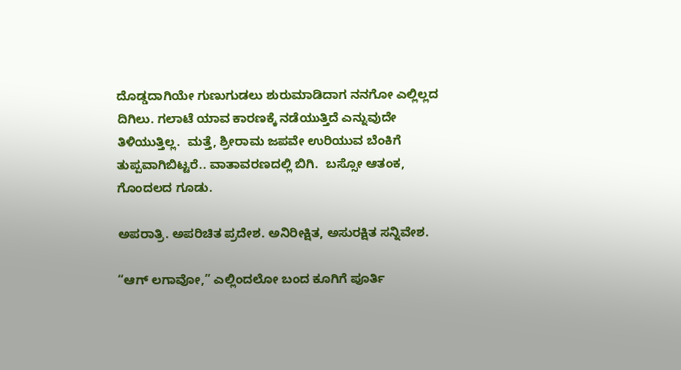ದೊಡ್ಡದಾಗಿಯೇ ಗುಣುಗುಡಲು ಶುರುಮಾಡಿದಾಗ ನನಗೋ ಎಲ್ಲಿಲ್ಲದ ದಿಗಿಲು. ಗಲಾಟೆ ಯಾವ ಕಾರಣಕ್ಕೆ ನಡೆಯುತ್ತಿದೆ ಎನ್ನುವುದೇ ತಿಳಿಯುತ್ತಿಲ್ಲ.  ಮತ್ತೆ, ಶ್ರೀರಾಮ ಜಪವೇ ಉರಿಯುವ ಬೆಂಕಿಗೆ ತುಪ್ಪವಾಗಿಬಿಟ್ಟರೆ.. ವಾತಾವರಣದಲ್ಲಿ ಬಿಗಿ.  ಬಸ್ಸೋ ಆತಂಕ, ಗೊಂದಲದ ಗೂಡು.

ಅಪರಾತ್ರಿ. ಅಪರಿಚಿತ ಪ್ರದೇಶ. ಅನಿರೀಕ್ಷಿತ, ಅಸುರಕ್ಷಿತ ಸನ್ನಿವೇಶ.

“ಆಗ್‌ ಲಗಾವೋ,” ಎಲ್ಲಿಂದಲೋ ಬಂದ ಕೂಗಿಗೆ ಪೂರ್ತಿ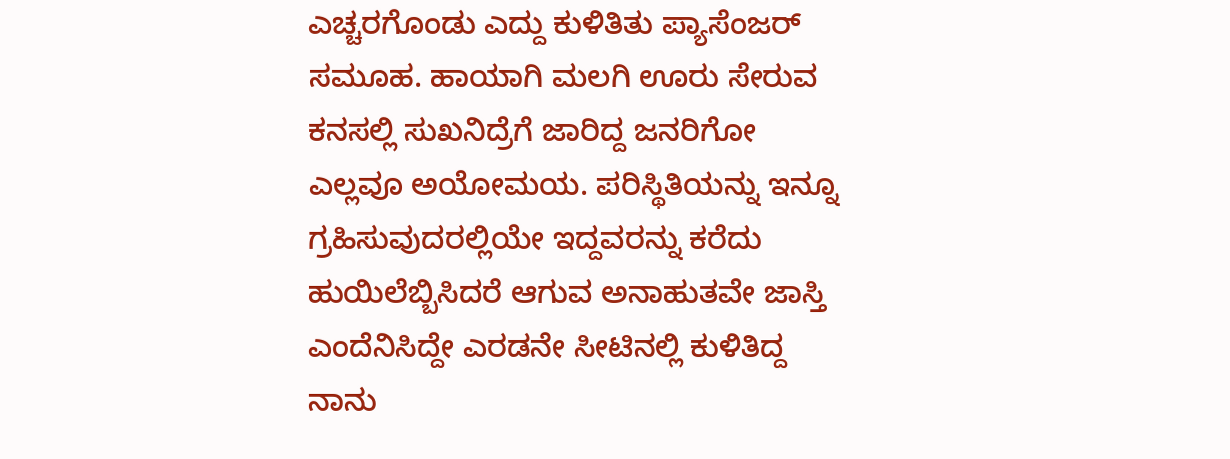ಎಚ್ಚರಗೊಂಡು ಎದ್ದು ಕುಳಿತಿತು ಪ್ಯಾಸೆಂಜರ್‌ ಸಮೂಹ. ಹಾಯಾಗಿ ಮಲಗಿ ಊರು ಸೇರುವ ಕನಸಲ್ಲಿ ಸುಖನಿದ್ರೆಗೆ ಜಾರಿದ್ದ ಜನರಿಗೋ ಎಲ್ಲವೂ ಅಯೋಮಯ. ಪರಿಸ್ಥಿತಿಯನ್ನು ಇನ್ನೂ ಗ್ರಹಿಸುವುದರಲ್ಲಿಯೇ ಇದ್ದವರನ್ನು ಕರೆದು ಹುಯಿಲೆಬ್ಬಿಸಿದರೆ ಆಗುವ ಅನಾಹುತವೇ ಜಾಸ್ತಿ ಎಂದೆನಿಸಿದ್ದೇ ಎರಡನೇ ಸೀಟಿನಲ್ಲಿ ಕುಳಿತಿದ್ದ ನಾನು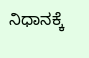ನಿಧಾನಕ್ಕೆ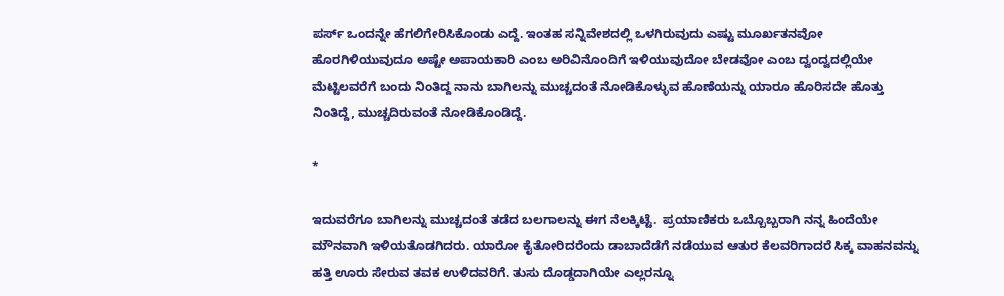ಪರ್ಸ್‌ ಒಂದನ್ನೇ ಹೆಗಲಿಗೇರಿಸಿಕೊಂಡು ಎದ್ದೆ. ಇಂತಹ ಸನ್ನಿವೇಶದಲ್ಲಿ ಒಳಗಿರುವುದು ಎಷ್ಟು ಮೂರ್ಖತನವೋ ಹೊರಗಿಳಿಯುವುದೂ ಅಷ್ಟೇ ಅಪಾಯಕಾರಿ ಎಂಬ ಅರಿವಿನೊಂದಿಗೆ ಇಳಿಯುವುದೋ ಬೇಡವೋ ಎಂಬ ದ್ವಂದ್ವದಲ್ಲಿಯೇ ಮೆಟ್ಟಿಲವರೆಗೆ ಬಂದು ನಿಂತಿದ್ದ ನಾನು ಬಾಗಿಲನ್ನು ಮುಚ್ಚದಂತೆ ನೋಡಿಕೊಳ್ಳುವ ಹೊಣೆಯನ್ನು ಯಾರೂ ಹೊರಿಸದೇ ಹೊತ್ತು ನಿಂತಿದ್ದೆ, ಮುಚ್ಚದಿರುವಂತೆ ನೋಡಿಕೊಂಡಿದ್ದೆ.

*

ಇದುವರೆಗೂ ಬಾಗಿಲನ್ನು ಮುಚ್ಚದಂತೆ ತಡೆದ ಬಲಗಾಲನ್ನು ಈಗ ನೆಲಕ್ಕಿಟ್ಟೆ.  ಪ್ರಯಾಣಿಕರು ಒಬ್ಬೊಬ್ಬರಾಗಿ ನನ್ನ ಹಿಂದೆಯೇ ಮೌನವಾಗಿ ಇಳಿಯತೊಡಗಿದರು. ಯಾರೋ ಕೈತೋರಿದರೆಂದು ಡಾಬಾದೆಡೆಗೆ ನಡೆಯುವ ಆತುರ ಕೆಲವರಿಗಾದರೆ ಸಿಕ್ಕ ವಾಹನವನ್ನು ಹತ್ತಿ ಊರು ಸೇರುವ ತವಕ ಉಳಿದವರಿಗೆ. ತುಸು ದೊಡ್ಡದಾಗಿಯೇ ಎಲ್ಲರನ್ನೂ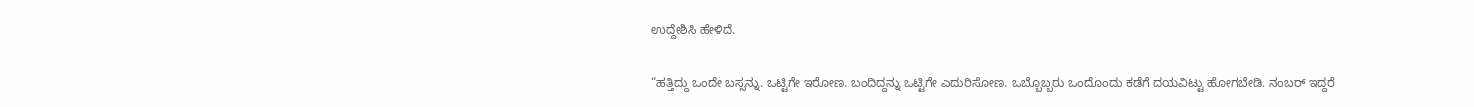ಉದ್ದೇಶಿಸಿ ಹೇಳಿದೆ.

“ಹತ್ತಿದ್ದು ಒಂದೇ ಬಸ್ಸನ್ನು. ಒಟ್ಟಿಗೇ ಇರೋಣ. ಬಂದಿದ್ದನ್ನು ಒಟ್ಟಿಗೇ ಎದುರಿಸೋಣ. ಒಬ್ಬೊಬ್ಬರು ಒಂದೊಂದು ಕಡೆಗೆ ದಯವಿಟ್ಟು ಹೋಗಬೇಡಿ. ನಂಬರ್‌ ಇದ್ದರೆ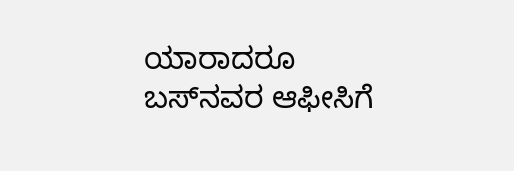ಯಾರಾದರೂ ಬಸ್‌ನವರ ಆಫೀಸಿಗೆ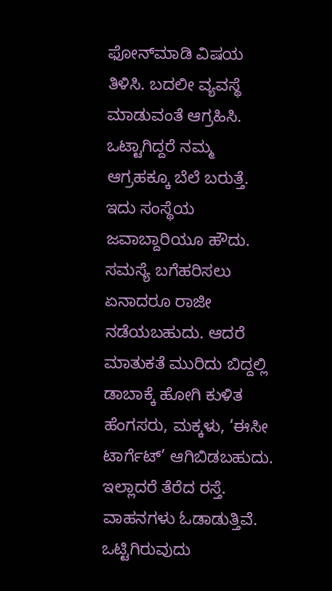ಫೋನ್‌ಮಾಡಿ ವಿಷಯ ತಿಳಿಸಿ. ಬದಲೀ ವ್ಯವಸ್ಥೆ ಮಾಡುವಂತೆ ಆಗ್ರಹಿಸಿ. ಒಟ್ಟಾಗಿದ್ದರೆ ನಮ್ಮ ಆಗ್ರಹಕ್ಕೂ ಬೆಲೆ ಬರುತ್ತೆ. ಇದು ಸಂಸ್ಥೆಯ ಜವಾಬ್ದಾರಿಯೂ ಹೌದು. ಸಮಸ್ಯೆ ಬಗೆಹರಿಸಲು ಏನಾದರೂ ರಾಜೀ ನಡೆಯಬಹುದು. ಆದರೆ ಮಾತುಕತೆ ಮುರಿದು ಬಿದ್ದಲ್ಲಿ ಡಾಬಾಕ್ಕೆ ಹೋಗಿ ಕುಳಿತ ಹೆಂಗಸರು, ಮಕ್ಕಳು, ‘ಈಸೀ ಟಾರ್ಗೆಟ್’ ಆಗಿಬಿಡಬಹುದು. ಇಲ್ಲಾದರೆ ತೆರೆದ ರಸ್ತೆ. ವಾಹನಗಳು ಓಡಾಡುತ್ತಿವೆ. ಒಟ್ಟಿಗಿರುವುದು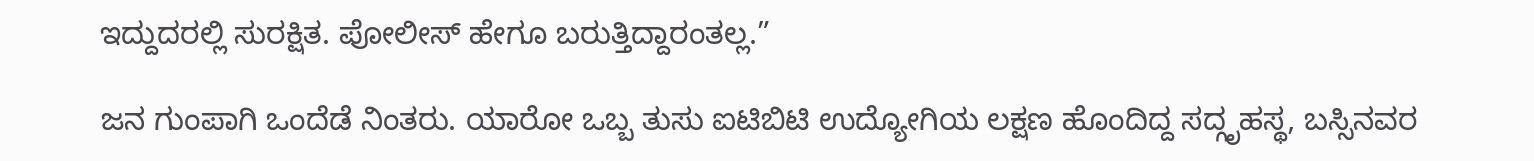ಇದ್ದುದರಲ್ಲಿ ಸುರಕ್ಷಿತ. ಪೋಲೀಸ್‌ ಹೇಗೂ ಬರುತ್ತಿದ್ದಾರಂತಲ್ಲ.”

ಜನ ಗುಂಪಾಗಿ ಒಂದೆಡೆ ನಿಂತರು. ಯಾರೋ ಒಬ್ಬ ತುಸು ಐಟಿಬಿಟಿ ಉದ್ಯೋಗಿಯ ಲಕ್ಷಣ ಹೊಂದಿದ್ದ ಸದ್ಗೃಹಸ್ಥ, ಬಸ್ಸಿನವರ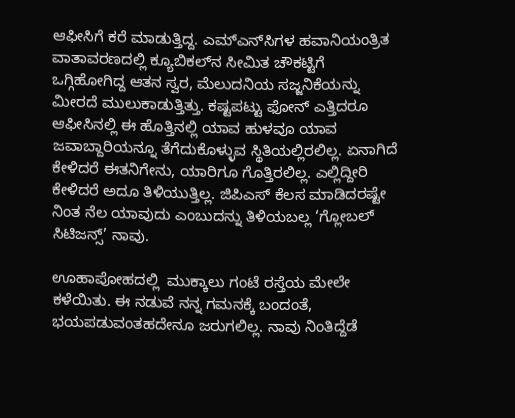ಆಫೀಸಿಗೆ ಕರೆ ಮಾಡುತ್ತಿದ್ದ. ಎಮ್ಎನ್‌ಸಿಗಳ ಹವಾನಿಯಂತ್ರಿತ ವಾತಾವರಣದಲ್ಲಿ ಕ್ಯೂಬಿಕಲ್‌ನ ಸೀಮಿತ ಚೌಕಟ್ಟಿಗೆ ಒಗ್ಗಿಹೋಗಿದ್ದ ಆತನ ಸ್ವರ, ಮೆಲುದನಿಯ ಸಜ್ಜನಿಕೆಯನ್ನು ಮೀರದೆ ಮುಲುಕಾಡುತ್ತಿತ್ತು. ಕಷ್ಟಪಟ್ಟು ಫೋನ್ ಎತ್ತಿದರೂ ಆಫೀಸಿನಲ್ಲಿ ಈ ಹೊತ್ತಿನಲ್ಲಿ ಯಾವ ಹುಳವೂ ಯಾವ ಜವಾಬ್ದಾರಿಯನ್ನೂ ತೆಗೆದುಕೊಳ್ಳುವ ಸ್ಥಿತಿಯಲ್ಲಿರಲಿಲ್ಲ. ಏನಾಗಿದೆ ಕೇಳಿದರೆ ಈತನಿಗೇನು, ಯಾರಿಗೂ ಗೊತ್ತಿರಲಿಲ್ಲ. ಎಲ್ಲಿದ್ದೀರಿ  ಕೇಳಿದರೆ ಅದೂ ತಿಳಿಯುತ್ತಿಲ್ಲ. ಜಿಪಿಎಸ್‌ ಕೆಲಸ ಮಾಡಿದರಷ್ಟೇ ನಿಂತ ನೆಲ ಯಾವುದು ಎಂಬುದನ್ನು ತಿಳಿಯಬಲ್ಲ ‘ಗ್ಲೋಬಲ್‌ ಸಿಟಿಜನ್ಸ್’ ನಾವು.

ಊಹಾಪೋಹದಲ್ಲಿ  ಮುಕ್ಕಾಲು ಗಂಟೆ ರಸ್ತೆಯ ಮೇಲೇ ಕಳೆಯಿತು. ಈ ನಡುವೆ ನನ್ನ ಗಮನಕ್ಕೆ ಬಂದಂತೆ, ಭಯಪಡುವಂತಹದೇನೂ ಜರುಗಲಿಲ್ಲ. ನಾವು ನಿಂತಿದ್ದೆಡೆ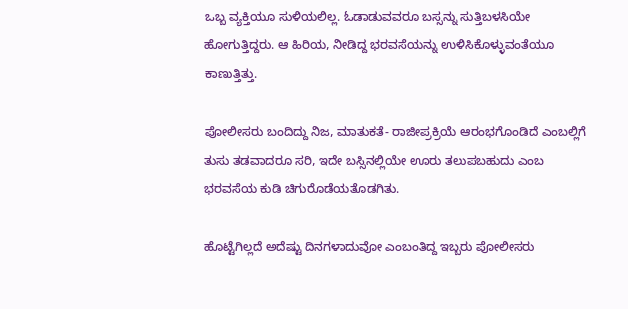ಒಬ್ಬ ವ್ಯಕ್ತಿಯೂ ಸುಳಿಯಲಿಲ್ಲ. ಓಡಾಡುವವರೂ ಬಸ್ಸನ್ನು ಸುತ್ತಿಬಳಸಿಯೇ ಹೋಗುತ್ತಿದ್ದರು. ಆ ಹಿರಿಯ, ನೀಡಿದ್ದ ಭರವಸೆಯನ್ನು ಉಳಿಸಿಕೊಳ್ಳುವಂತೆಯೂ ಕಾಣುತ್ತಿತ್ತು.

ಪೋಲೀಸರು ಬಂದಿದ್ದು ನಿಜ, ಮಾತುಕತೆ- ರಾಜೀಪ್ರಕ್ರಿಯೆ ಆರಂಭಗೊಂಡಿದೆ ಎಂಬಲ್ಲಿಗೆ  ತುಸು ತಡವಾದರೂ ಸರಿ, ಇದೇ ಬಸ್ಸಿನಲ್ಲಿಯೇ ಊರು ತಲುಪಬಹುದು ಎಂಬ ಭರವಸೆಯ ಕುಡಿ ಚಿಗುರೊಡೆಯತೊಡಗಿತು.

ಹೊಟ್ಟೆಗಿಲ್ಲದೆ ಅದೆಷ್ಟು ದಿನಗಳಾದುವೋ ಎಂಬಂತಿದ್ದ ಇಬ್ಬರು ಪೋಲೀಸರು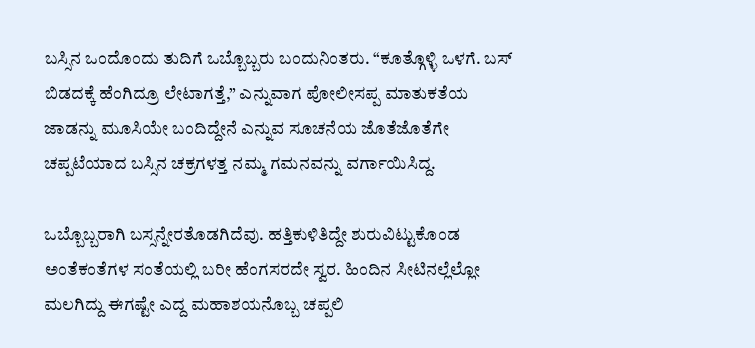ಬಸ್ಸಿನ ಒಂದೊಂದು ತುದಿಗೆ ಒಬ್ಬೊಬ್ಬರು ಬಂದುನಿಂತರು. “ಕೂತ್ಗೊಳ್ಳಿ ಒಳಗೆ. ಬಸ್‌ ಬಿಡದಕ್ಕೆ ಹೆಂಗಿದ್ರೂ ಲೇಟಾಗತ್ತೆ,” ಎನ್ನುವಾಗ ಪೋಲೀಸಪ್ಪ ಮಾತುಕತೆಯ ಜಾಡನ್ನು ಮೂಸಿಯೇ ಬಂದಿದ್ದೇನೆ ಎನ್ನುವ ಸೂಚನೆಯ ಜೊತೆಜೊತೆಗೇ ಚಪ್ಪಟೆಯಾದ ಬಸ್ಸಿನ ಚಕ್ರಗಳತ್ತ ನಮ್ಮ ಗಮನವನ್ನು ವರ್ಗಾಯಿಸಿದ್ದ.

ಒಬ್ಬೊಬ್ಬರಾಗಿ ಬಸ್ಸನ್ನೇರತೊಡಗಿದೆವು. ಹತ್ತಿಕುಳಿತಿದ್ದೇ ಶುರುವಿಟ್ಟುಕೊಂಡ ಅಂತೆಕಂತೆಗಳ ಸಂತೆಯಲ್ಲಿ ಬರೀ ಹೆಂಗಸರದೇ ಸ್ವರ. ಹಿಂದಿನ ಸೀಟಿನಲ್ಲೆಲ್ಲೋ ಮಲಗಿದ್ದು ಈಗಷ್ಟೇ ಎದ್ದ ಮಹಾಶಯನೊಬ್ಬ ಚಪ್ಪಲಿ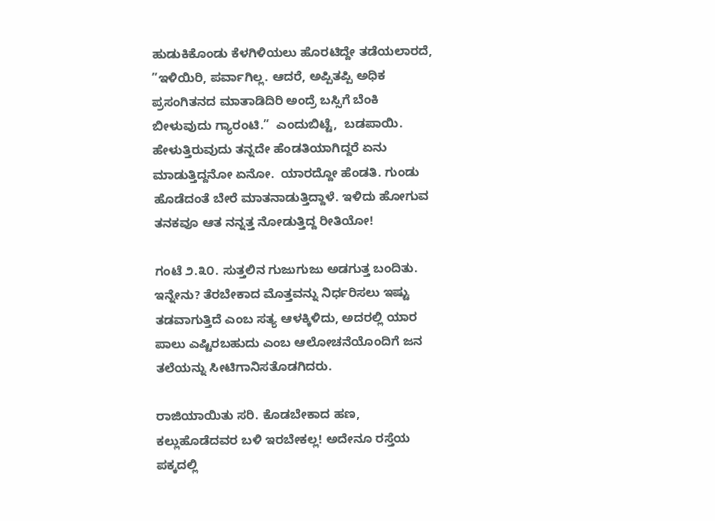ಹುಡುಕಿಕೊಂಡು ಕೆಳಗಿಳಿಯಲು ಹೊರಟಿದ್ದೇ ತಡೆಯಲಾರದೆ, ”ಇಳಿಯಿರಿ, ಪರ್ವಾಗಿಲ್ಲ. ಆದರೆ, ಅಪ್ಪಿತಪ್ಪಿ ಅಧಿಕ ಪ್ರಸಂಗಿತನದ ಮಾತಾಡಿದಿರಿ ಅಂದ್ರೆ ಬಸ್ಸಿಗೆ ಬೆಂಕಿ ಬೀಳುವುದು ಗ್ಯಾರಂಟಿ.”  ಎಂದುಬಿಟ್ಟೆ,  ಬಡಪಾಯಿ. ಹೇಳುತ್ತಿರುವುದು ತನ್ನದೇ ಹೆಂಡತಿಯಾಗಿದ್ದರೆ ಏನು ಮಾಡುತ್ತಿದ್ದನೋ ಏನೋ.  ಯಾರದ್ದೋ ಹೆಂಡತಿ. ಗುಂಡು ಹೊಡೆದಂತೆ ಬೇರೆ ಮಾತನಾಡುತ್ತಿದ್ದಾಳೆ. ಇಳಿದು ಹೋಗುವ ತನಕವೂ ಆತ ನನ್ನತ್ತ ನೋಡುತ್ತಿದ್ದ ರೀತಿಯೋ!

ಗಂಟೆ ೨.೩೦. ಸುತ್ತಲಿನ ಗುಜುಗುಜು ಅಡಗುತ್ತ ಬಂದಿತು. ಇನ್ನೇನು? ತೆರಬೇಕಾದ ಮೊತ್ತವನ್ನು ನಿರ್ಧರಿಸಲು ಇಷ್ಟು ತಡವಾಗುತ್ತಿದೆ ಎಂಬ ಸತ್ಯ ಆಳಕ್ಕಿಳಿದು, ಅದರಲ್ಲಿ ಯಾರ ಪಾಲು ಎಷ್ಟಿರಬಹುದು ಎಂಬ ಆಲೋಚನೆಯೊಂದಿಗೆ ಜನ ತಲೆಯನ್ನು ಸೀಟಿಗಾನಿಸತೊಡಗಿದರು.

ರಾಜಿಯಾಯಿತು ಸರಿ. ಕೊಡಬೇಕಾದ ಹಣ, ಕಲ್ಲುಹೊಡೆದವರ ಬಳಿ ಇರಬೇಕಲ್ಲ! ಅದೇನೂ ರಸ್ತೆಯ ಪಕ್ಕದಲ್ಲಿ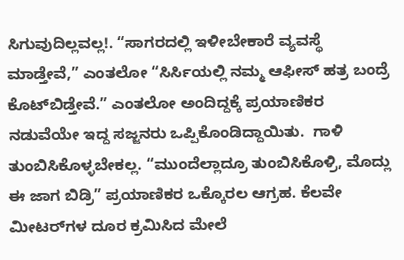ಸಿಗುವುದಿಲ್ಲವಲ್ಲ!. “ಸಾಗರದಲ್ಲಿ ಇಳೀಬೇಕಾರೆ ವ್ಯವಸ್ಥೆ ಮಾಡ್ತೇವೆ,” ಎಂತಲೋ “ಸಿರ್ಸಿಯಲ್ಲಿ ನಮ್ಮ ಆಫೀಸ್‌ ಹತ್ರ ಬಂದ್ರೆ ಕೊಟ್‌ಬಿಡ್ತೇವೆ.” ಎಂತಲೋ ಅಂದಿದ್ದಕ್ಕೆ ಪ್ರಯಾಣಿಕರ ನಡುವೆಯೇ ಇದ್ದ ಸಜ್ಜನರು ಒಪ್ಪಿಕೊಂಡಿದ್ದಾಯಿತು.  ಗಾಳಿ ತುಂಬಿಸಿಕೊಳ್ಳಬೇಕಲ್ಲ. “ಮುಂದೆಲ್ಲಾದ್ರೂ ತುಂಬಿಸಿಕೊಳ್ರಿ, ಮೊದ್ಲು ಈ ಜಾಗ ಬಿಡ್ರಿ” ಪ್ರಯಾಣಿಕರ ಒಕ್ಕೊರಲ ಆಗ್ರಹ. ಕೆಲವೇ ಮೀಟರ್‌ಗಳ ದೂರ ಕ್ರಮಿಸಿದ ಮೇಲೆ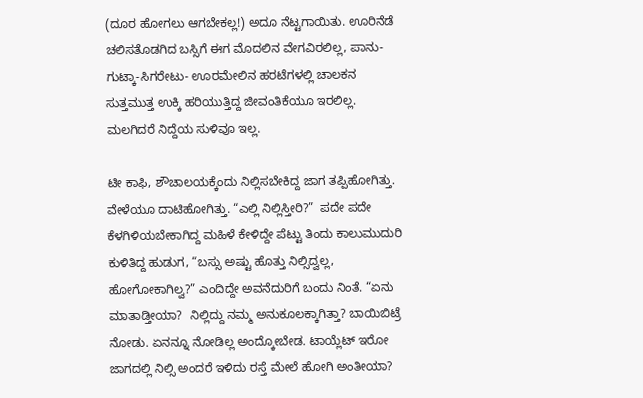(ದೂರ ಹೋಗಲು ಆಗಬೇಕಲ್ಲ!) ಅದೂ ನೆಟ್ಟಗಾಯಿತು. ಊರಿನೆಡೆ ಚಲಿಸತೊಡಗಿದ ಬಸ್ಸಿಗೆ ಈಗ ಮೊದಲಿನ ವೇಗವಿರಲಿಲ್ಲ, ಪಾನು-ಗುಟ್ಕಾ-ಸಿಗರೇಟು- ಊರಮೇಲಿನ ಹರಟೆಗಳಲ್ಲಿ ಚಾಲಕನ ಸುತ್ತಮುತ್ತ ಉಕ್ಕಿ ಹರಿಯುತ್ತಿದ್ದ ಜೀವಂತಿಕೆಯೂ ಇರಲಿಲ್ಲ. ಮಲಗಿದರೆ ನಿದ್ದೆಯ ಸುಳಿವೂ ಇಲ್ಲ.

ಟೀ ಕಾಫಿ, ಶೌಚಾಲಯಕ್ಕೆಂದು ನಿಲ್ಲಿಸಬೇಕಿದ್ದ ಜಾಗ ತಪ್ಪಿಹೋಗಿತ್ತು. ವೇಳೆಯೂ ದಾಟಿಹೋಗಿತ್ತು. “ಎಲ್ಲಿ ನಿಲ್ಲಿಸ್ತೀರಿ?”  ಪದೇ ಪದೇ ಕೆಳಗಿಳಿಯಬೇಕಾಗಿದ್ದ ಮಹಿಳೆ ಕೇಳಿದ್ದೇ ಪೆಟ್ಟು ತಿಂದು ಕಾಲುಮುದುರಿ ಕುಳಿತಿದ್ದ ಹುಡುಗ, “ಬಸ್ಸು ಅಷ್ಟು ಹೊತ್ತು ನಿಲ್ಸಿದ್ವಲ್ಲ, ಹೋಗೋಕಾಗಿಲ್ವ?” ಎಂದಿದ್ದೇ ಅವನೆದುರಿಗೆ ಬಂದು ನಿಂತೆ. “ಏನು ಮಾತಾಡ್ತೀಯಾ?  ನಿಲ್ಲಿದ್ದು ನಮ್ಮ ಅನುಕೂಲಕ್ಕಾಗಿತ್ತಾ? ಬಾಯಿಬಿಟ್ರೆ ನೋಡು. ಏನನ್ನೂ ನೋಡಿಲ್ಲ ಅಂದ್ಕೋಬೇಡ. ಟಾಯ್ಲೆಟ್‌ ಇರೋ ಜಾಗದಲ್ಲಿ ನಿಲ್ಸಿ ಅಂದರೆ ಇಳಿದು ರಸ್ತೆ ಮೇಲೆ ಹೋಗಿ ಅಂತೀಯಾ?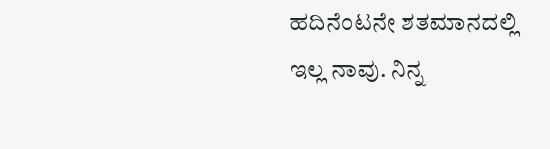ಹದಿನೆಂಟನೇ ಶತಮಾನದಲ್ಲಿ ಇಲ್ಲ ನಾವು. ನಿನ್ನ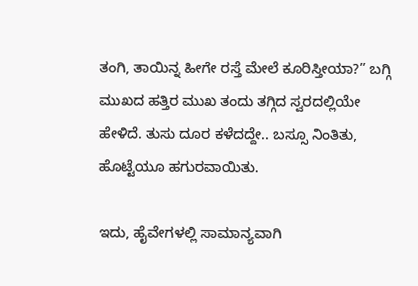ತಂಗಿ, ತಾಯಿನ್ನ ಹೀಗೇ ರಸ್ತೆ ಮೇಲೆ ಕೂರಿಸ್ತೀಯಾ?” ಬಗ್ಗಿ ಮುಖದ ಹತ್ತಿರ ಮುಖ ತಂದು ತಗ್ಗಿದ ಸ್ವರದಲ್ಲಿಯೇ ಹೇಳಿದೆ. ತುಸು ದೂರ ಕಳೆದದ್ದೇ.. ಬಸ್ಸೂ ನಿಂತಿತು, ಹೊಟ್ಟೆಯೂ ಹಗುರವಾಯಿತು.

ಇದು, ಹೈವೇಗಳಲ್ಲಿ ಸಾಮಾನ್ಯವಾಗಿ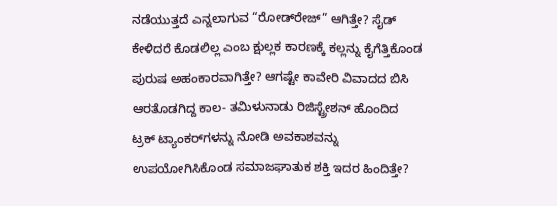ನಡೆಯುತ್ತದೆ ಎನ್ನಲಾಗುವ “ರೋಡ್‌ರೇಜ್‌” ಆಗಿತ್ತೇ? ಸೈಡ್‌ ಕೇಳಿದರೆ ಕೊಡಲಿಲ್ಲ ಎಂಬ ಕ್ಷುಲ್ಲಕ ಕಾರಣಕ್ಕೆ ಕಲ್ಲನ್ನು ಕೈಗೆತ್ತಿಕೊಂಡ ಪುರುಷ ಅಹಂಕಾರವಾಗಿತ್ತೇ? ಆಗಷ್ಟೇ ಕಾವೇರಿ ವಿವಾದದ ಬಿಸಿ ಆರತೊಡಗಿದ್ದ ಕಾಲ- ತಮಿಳುನಾಡು ರಿಜಿಸ್ಟ್ರೇಶನ್‌ ಹೊಂದಿದ ಟ್ರಕ್‌ ಟ್ಯಾಂಕರ್‌ಗಳನ್ನು ನೋಡಿ ಅವಕಾಶವನ್ನು ಉಪಯೋಗಿಸಿಕೊಂಡ ಸಮಾಜಘಾತುಕ ಶಕ್ತಿ ಇದರ ಹಿಂದಿತ್ತೇ?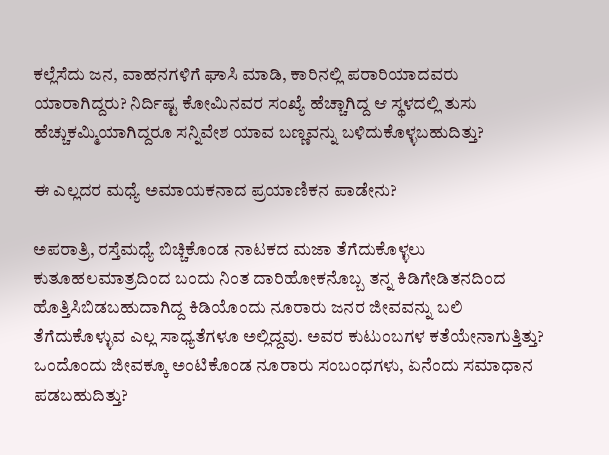ಕಲ್ಲೆಸೆದು ಜನ, ವಾಹನಗಳಿಗೆ ಘಾಸಿ ಮಾಡಿ, ಕಾರಿನಲ್ಲಿ ಪರಾರಿಯಾದವರು ಯಾರಾಗಿದ್ದರು? ನಿರ್ದಿಷ್ಟ ಕೋಮಿನವರ ಸಂಖ್ಯೆ ಹೆಚ್ಚಾಗಿದ್ದ ಆ ಸ್ಥಳದಲ್ಲಿ ತುಸು ಹೆಚ್ಚುಕಮ್ಮಿಯಾಗಿದ್ದರೂ ಸನ್ನಿವೇಶ ಯಾವ ಬಣ್ಣವನ್ನು ಬಳಿದುಕೊಳ್ಳಬಹುದಿತ್ತು?

ಈ ಎಲ್ಲದರ ಮಧ್ಯೆ ಅಮಾಯಕನಾದ ಪ್ರಯಾಣಿಕನ ಪಾಡೇನು?

ಅಪರಾತ್ರಿ, ರಸ್ತೆಮಧ್ಯೆ ಬಿಚ್ಚಿಕೊಂಡ ನಾಟಕದ ಮಜಾ ತೆಗೆದುಕೊಳ್ಳಲು  ಕುತೂಹಲಮಾತ್ರದಿಂದ ಬಂದು ನಿಂತ ದಾರಿಹೋಕನೊಬ್ಬ ತನ್ನ ಕಿಡಿಗೇಡಿತನದಿಂದ ಹೊತ್ತಿಸಿಬಿಡಬಹುದಾಗಿದ್ದ ಕಿಡಿಯೊಂದು ನೂರಾರು ಜನರ ಜೀವವನ್ನು ಬಲಿ ತೆಗೆದುಕೊಳ್ಳುವ ಎಲ್ಲ ಸಾಧ್ಯತೆಗಳೂ ಅಲ್ಲಿದ್ದವು. ಅವರ ಕುಟುಂಬಗಳ ಕತೆಯೇನಾಗುತ್ತಿತ್ತು? ಒಂದೊಂದು ಜೀವಕ್ಕೂ ಅಂಟಿಕೊಂಡ ನೂರಾರು ಸಂಬಂಧಗಳು, ಏನೆಂದು ಸಮಾಧಾನ ಪಡಬಹುದಿತ್ತು?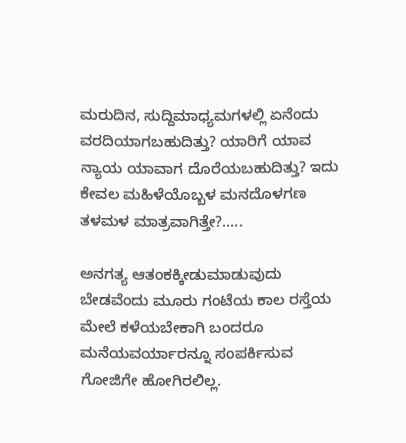ಮರುದಿನ, ಸುದ್ದಿಮಾಧ್ಯಮಗಳಲ್ಲಿ ಏನೆಂದು ವರದಿಯಾಗಬಹುದಿತ್ತು? ಯಾರಿಗೆ ಯಾವ ನ್ಯಾಯ ಯಾವಾಗ ದೊರೆಯಬಹುದಿತ್ತು? ಇದು ಕೇವಲ ಮಹಿಳೆಯೊಬ್ಬಳ ಮನದೊಳಗಣ ತಳಮಳ ಮಾತ್ರವಾಗಿತ್ತೇ?…..

ಅನಗತ್ಯ ಆತಂಕಕ್ಕೀಡುಮಾಡುವುದು ಬೇಡವೆಂದು ಮೂರು ಗಂಟೆಯ ಕಾಲ ರಸ್ತೆಯ ಮೇಲೆ ಕಳೆಯಬೇಕಾಗಿ ಬಂದರೂ ಮನೆಯವರ್ಯಾರನ್ನೂ ಸಂಪರ್ಕಿಸುವ ಗೋಜಿಗೇ ಹೋಗಿರಲಿಲ್ಲ.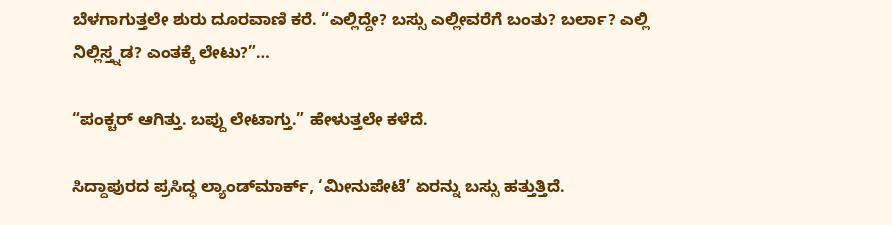ಬೆಳಗಾಗುತ್ತಲೇ ಶುರು ದೂರವಾಣಿ ಕರೆ. “ಎಲ್ಲಿದ್ದೇ? ಬಸ್ಸು ಎಲ್ಲೀವರೆಗೆ ಬಂತು? ಬರ್ಲಾ? ಎಲ್ಲಿ ನಿಲ್ಲಿಸ್ತ್ನಡ? ಎಂತಕ್ಕೆ ಲೇಟು?”…

“ಪಂಕ್ಚರ್‌ ಆಗಿತ್ತು. ಬಪ್ದು ಲೇಟಾಗ್ತು.” ಹೇಳುತ್ತಲೇ ಕಳೆದೆ.

ಸಿದ್ದಾಪುರದ ಪ್ರಸಿದ್ಧ ಲ್ಯಾಂಡ್‌ಮಾರ್ಕ್, ‘ಮೀನುಪೇಟೆ’ ಏರನ್ನು ಬಸ್ಸು ಹತ್ತುತ್ತಿದೆ.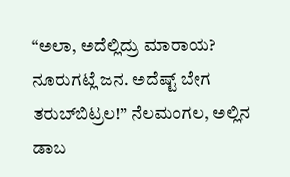“ಅಲಾ, ಅದೆಲ್ಲಿದ್ರು ಮಾರಾಯ? ನೂರುಗಟ್ಲೆ ಜನ. ಅದೆಷ್ಟ್‌ ಬೇಗ ತರುಬ್‌ಬಿಟ್ರಲ!” ನೆಲಮಂಗಲ, ಅಲ್ಲಿನ ಡಾಬ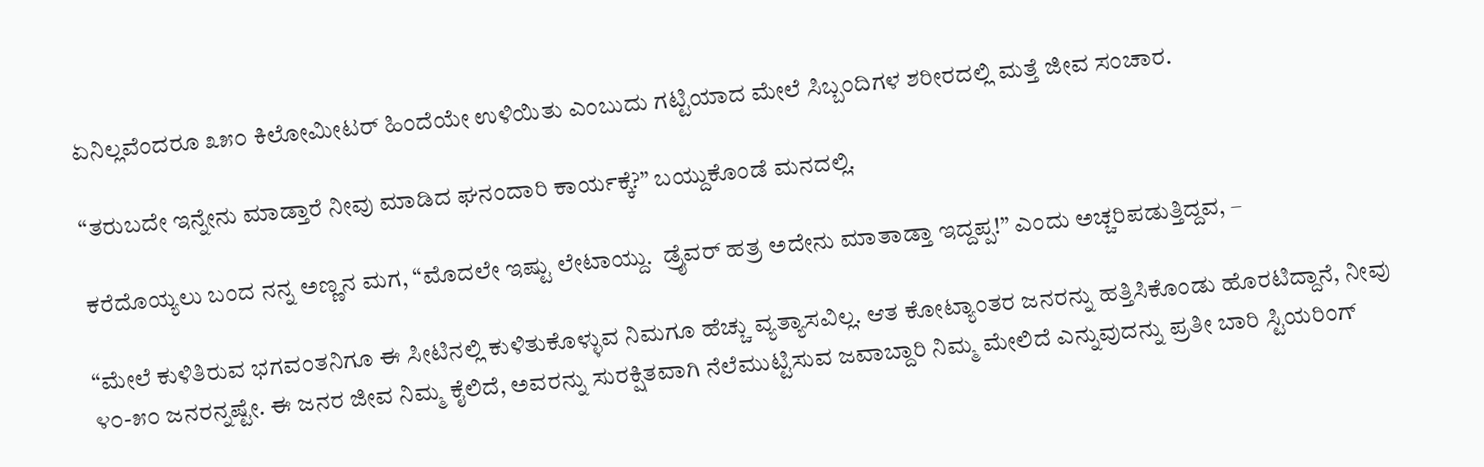ಏನಿಲ್ಲವೆಂದರೂ ೩೫೦ ಕಿಲೋಮೀಟರ್‌ ಹಿಂದೆಯೇ ಉಳಿಯಿತು ಎಂಬುದು ಗಟ್ಟಿಯಾದ ಮೇಲೆ ಸಿಬ್ಬಂದಿಗಳ ಶರೀರದಲ್ಲಿ ಮತ್ತೆ ಜೀವ ಸಂಚಾರ.

“ತರುಬದೇ ಇನ್ನೇನು ಮಾಡ್ತಾರೆ ನೀವು ಮಾಡಿದ ಘನಂದಾರಿ ಕಾರ್ಯಕ್ಕೆ?” ಬಯ್ದುಕೊಂಡೆ ಮನದಲ್ಲಿ.

ಕರೆದೊಯ್ಯಲು ಬಂದ ನನ್ನ ಅಣ್ಣನ ಮಗ, “ಮೊದಲೇ ಇಷ್ಟು ಲೇಟಾಯ್ದು.  ಡ್ರೈವರ್‌ ಹತ್ರ ಅದೇನು ಮಾತಾಡ್ತಾ ಇದ್ದಪ್ಪ!” ಎಂದು ಅಚ್ಚರಿಪಡುತ್ತಿದ್ದವ, –

“ಮೇಲೆ ಕುಳಿತಿರುವ ಭಗವಂತನಿಗೂ ಈ ಸೀಟಿನಲ್ಲಿ ಕುಳಿತುಕೊಳ್ಳುವ ನಿಮಗೂ ಹೆಚ್ಚು ವ್ಯತ್ಯಾಸವಿಲ್ಲ. ಆತ ಕೋಟ್ಯಾಂತರ ಜನರನ್ನು ಹತ್ತಿಸಿಕೊಂಡು ಹೊರಟಿದ್ದಾನೆ, ನೀವು ೪೦-೫೦ ಜನರನ್ನಷ್ಟೇ. ಈ ಜನರ ಜೀವ ನಿಮ್ಮ ಕೈಲಿದೆ, ಅವರನ್ನು ಸುರಕ್ಷಿತವಾಗಿ ನೆಲೆಮುಟ್ಟಿಸುವ ಜವಾಬ್ದಾರಿ ನಿಮ್ಮ ಮೇಲಿದೆ ಎನ್ನುವುದನ್ನು ಪ್ರತೀ ಬಾರಿ ಸ್ಟಿಯರಿಂಗ್‌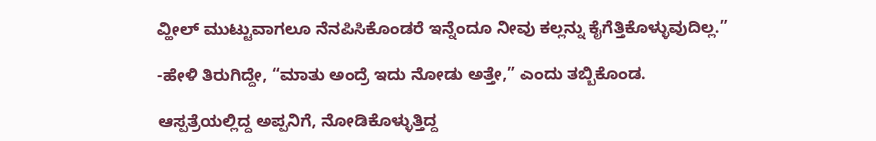ವ್ಹೀಲ್‌ ಮುಟ್ಟುವಾಗಲೂ ನೆನಪಿಸಿಕೊಂಡರೆ ಇನ್ನೆಂದೂ ನೀವು ಕಲ್ಲನ್ನು ಕೈಗೆತ್ತಿಕೊಳ್ಳುವುದಿಲ್ಲ.”

-ಹೇಳಿ ತಿರುಗಿದ್ದೇ, “ಮಾತು ಅಂದ್ರೆ ಇದು ನೋಡು ಅತ್ತೇ,” ಎಂದು ತಬ್ಬಿಕೊಂಡ.

ಆಸ್ಪತ್ರೆಯಲ್ಲಿದ್ದ ಅಪ್ಪನಿಗೆ, ನೋಡಿಕೊಳ್ಳುತ್ತಿದ್ದ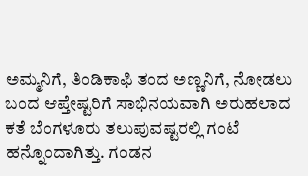ಅಮ್ಮನಿಗೆ, ತಿಂಡಿಕಾಫಿ ತಂದ ಅಣ್ಣನಿಗೆ, ನೋಡಲು ಬಂದ ಆಪ್ತೇಷ್ಟರಿಗೆ ಸಾಭಿನಯವಾಗಿ ಅರುಹಲಾದ ಕತೆ ಬೆಂಗಳೂರು ತಲುಪುವಷ್ಟರಲ್ಲಿ ಗಂಟೆ ಹನ್ನೊಂದಾಗಿತ್ತು. ಗಂಡನ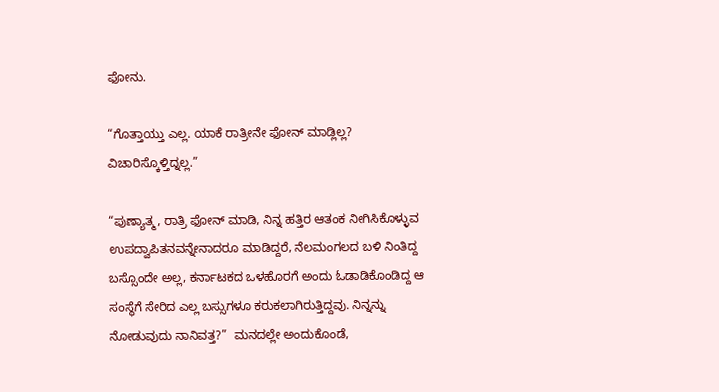ಫೋನು.

“ಗೊತ್ತಾಯ್ತು ಎಲ್ಲ. ಯಾಕೆ ರಾತ್ರೀನೇ ಫೋನ್‌ ಮಾಡ್ಲಿಲ್ಲ? ವಿಚಾರಿಸ್ಕೊಳ್ತಿದ್ನಲ್ಲ.”

“ಪುಣ್ಯಾತ್ಮ, ರಾತ್ರಿ ಫೋನ್‌ ಮಾಡಿ, ನಿನ್ನ ಹತ್ತಿರ ಆತಂಕ ನೀಗಿಸಿಕೊಳ್ಳುವ ಉಪದ್ವಾಪಿತನವನ್ನೇನಾದರೂ ಮಾಡಿದ್ದರೆ, ನೆಲಮಂಗಲದ ಬಳಿ ನಿಂತಿದ್ದ ಬಸ್ಸೊಂದೇ ಅಲ್ಲ, ಕರ್ನಾಟಕದ ಒಳಹೊರಗೆ ಅಂದು ಓಡಾಡಿಕೊಂಡಿದ್ದ ಆ ಸಂಸ್ಥೆಗೆ ಸೇರಿದ ಎಲ್ಲ ಬಸ್ಸುಗಳೂ ಕರುಕಲಾಗಿರುತ್ತಿದ್ದವು. ನಿನ್ನನ್ನು ನೋಡುವುದು ನಾನಿವತ್ತ?”  ಮನದಲ್ಲೇ ಅಂದುಕೊಂಡೆ,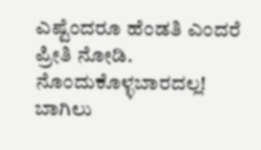ಎಷ್ಟೆಂದರೂ ಹೆಂಡತಿ ಎಂದರೆ ಪ್ರೀತಿ ನೋಡಿ. ನೊಂದುಕೊಳ್ಳಬಾರದಲ್ಲ! ಬಾಗಿಲು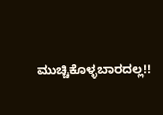ಮುಚ್ಚಿಕೊಳ್ಳಬಾರದಲ್ಲ!!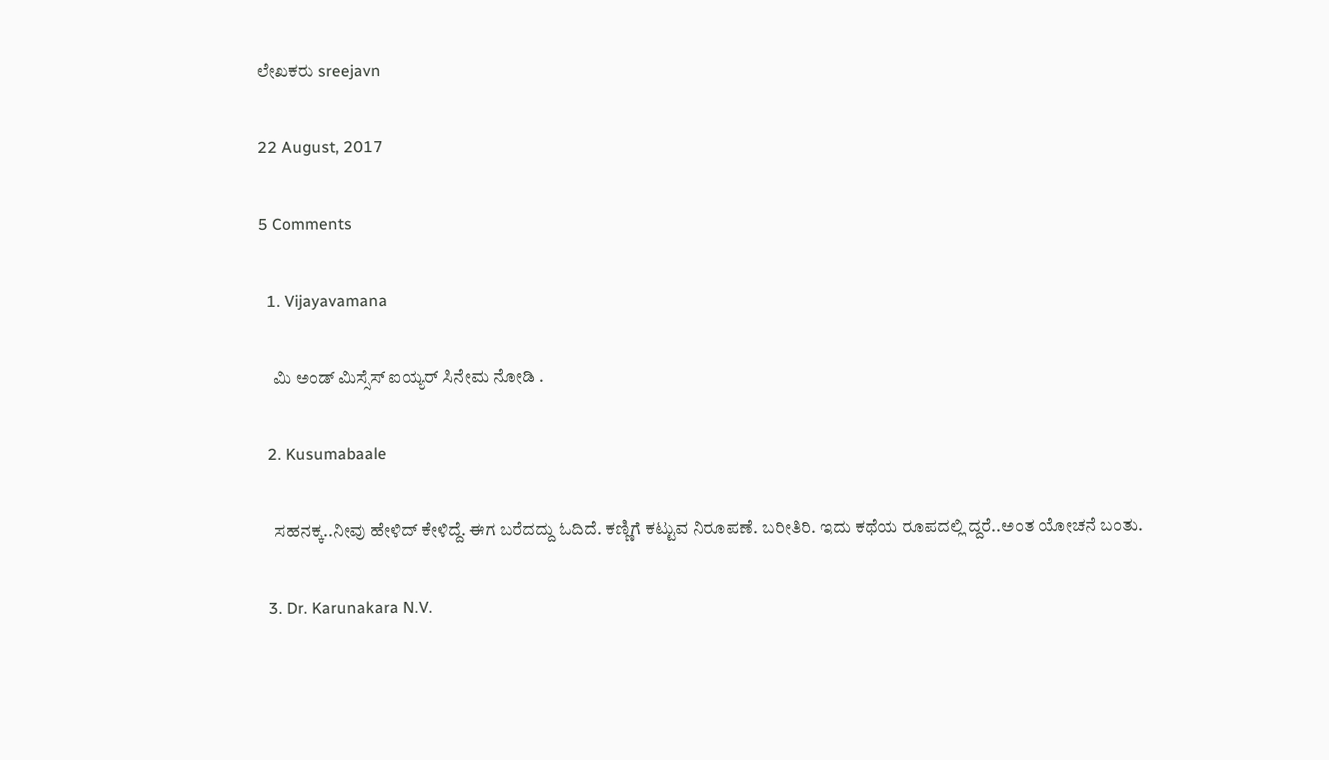ಲೇಖಕರು sreejavn

22 August, 2017

5 Comments

  1. Vijayavamana

    ಮಿ ಅಂಡ್ ಮಿಸ್ಸೆಸ್ ಐಯ್ಯರ್ ಸಿನೇಮ ನೋಡಿ .

  2. Kusumabaale

    ಸಹನಕ್ಕ..ನೀವು ಹೇಳಿದ್ ಕೇಳಿದ್ದೆ. ಈಗ ಬರೆದದ್ದು ಓದಿದೆ. ಕಣ್ಣಿಗೆ ಕಟ್ಟುವ ನಿರೂಪಣೆ. ಬರೀತಿರಿ. ಇದು ಕಥೆಯ ರೂಪದಲ್ಲಿ ದ್ದರೆ..ಅಂತ ಯೋಚನೆ ಬಂತು.

  3. Dr. Karunakara N.V.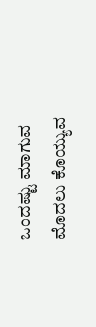ಒಂದಷ್ಟು ಮಾಗುವ ಮೊದಲು ಕೊಯ್ಯುವ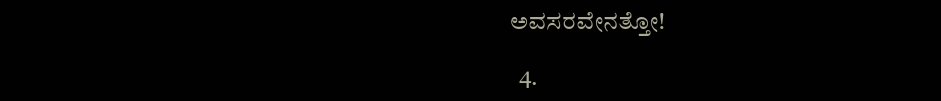ಅವಸರವೇನತ್ತೋ!

  4.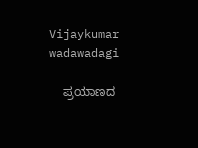Vijaykumar wadawadagi

    ಪ್ರಯಾಣದ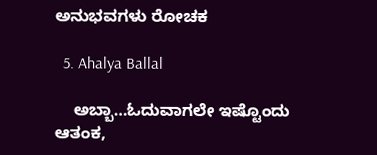ಅನುಭವಗಳು ರೋಚಕ

  5. Ahalya Ballal

    ಅಬ್ಬಾ…ಓದುವಾಗಲೇ ಇಷ್ಟೊಂದು ಆತಂಕ,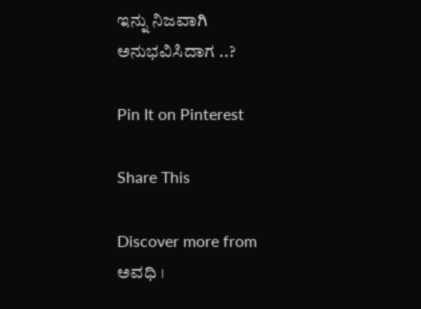ಇನ್ನು ನಿಜವಾಗಿ ಅನುಭವಿಸಿದಾಗ ..?

Pin It on Pinterest

Share This

Discover more from ಅವಧಿ ।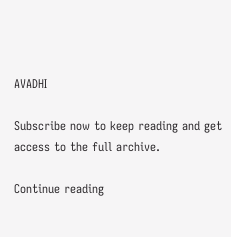AVADHI

Subscribe now to keep reading and get access to the full archive.

Continue reading